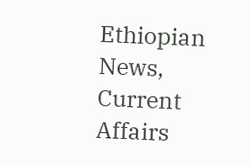Ethiopian News, Current Affairs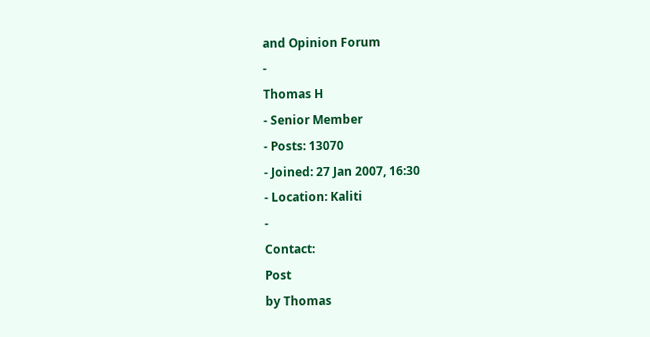and Opinion Forum
-
Thomas H
- Senior Member
- Posts: 13070
- Joined: 27 Jan 2007, 16:30
- Location: Kaliti
-
Contact:
Post
by Thomas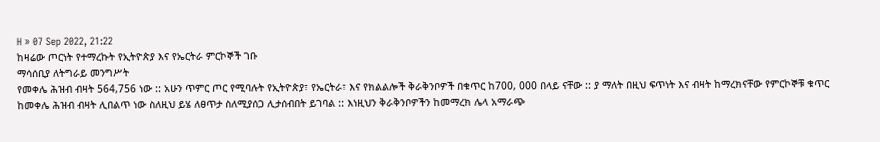H » 07 Sep 2022, 21:22
ከዛሬው ጦርነት የተማረኩት የኢትዮጵያ እና የኤርትራ ምርኮኞች ገቡ
ማሳሰቢያ ለትግራይ መንግሥት
የመቀሌ ሕዝብ ብዛት 564,756 ነው :: አሁን ጥምር ጦር የሚባሉት የኢትዮጵያ፣ የኤርትራ፣ እና የክልልሎች ቅራቅንቦዎች በቁጥር ከ700, 000 በላይ ናቸው :: ያ ማለት በዚህ ፍጥነት እና ብዛት ከማረክናቸው የምርኮኞቹ ቁጥር ከመቀሌ ሕዝብ ብዛት ሊበልጥ ነው ስለዚህ ይሄ ለፀጥታ ስለሚያሰጋ ሊታሰብበት ይገባል :: እነዚህን ቅራቅንቦዎችን ከመማረክ ሌላ አማራጭ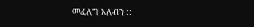መፈለግ አለብን ::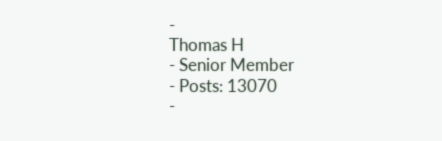-
Thomas H
- Senior Member
- Posts: 13070
-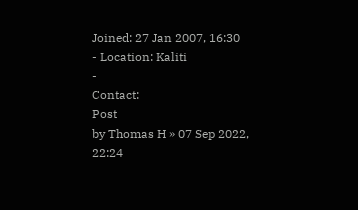Joined: 27 Jan 2007, 16:30
- Location: Kaliti
-
Contact:
Post
by Thomas H » 07 Sep 2022, 22:24